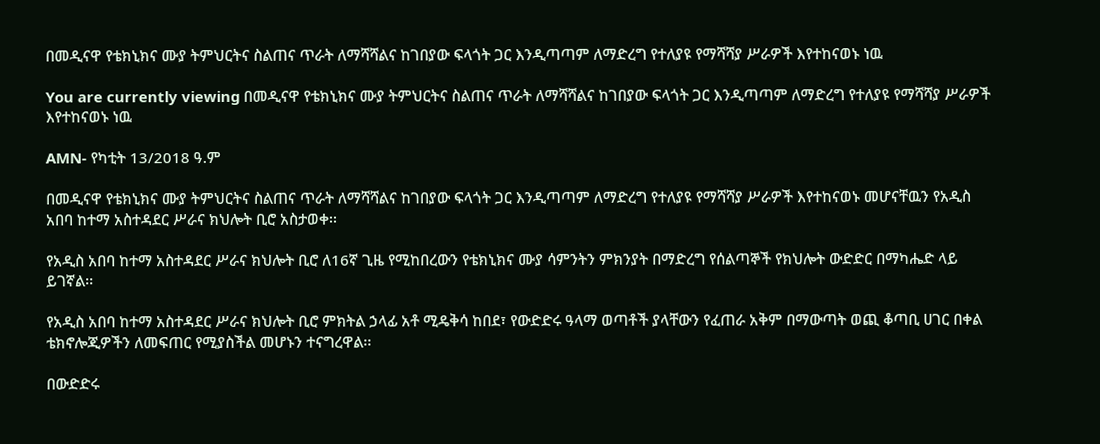በመዲናዋ የቴክኒክና ሙያ ትምህርትና ስልጠና ጥራት ለማሻሻልና ከገበያው ፍላጎት ጋር እንዲጣጣም ለማድረግ የተለያዩ የማሻሻያ ሥራዎች እየተከናወኑ ነዉ

You are currently viewing በመዲናዋ የቴክኒክና ሙያ ትምህርትና ስልጠና ጥራት ለማሻሻልና ከገበያው ፍላጎት ጋር እንዲጣጣም ለማድረግ የተለያዩ የማሻሻያ ሥራዎች እየተከናወኑ ነዉ

AMN- የካቲት 13/2018 ዓ.ም

በመዲናዋ የቴክኒክና ሙያ ትምህርትና ስልጠና ጥራት ለማሻሻልና ከገበያው ፍላጎት ጋር እንዲጣጣም ለማድረግ የተለያዩ የማሻሻያ ሥራዎች እየተከናወኑ መሆናቸዉን የአዲስ አበባ ከተማ አስተዳደር ሥራና ክህሎት ቢሮ አስታወቀ፡፡

የአዲስ አበባ ከተማ አስተዳደር ሥራና ክህሎት ቢሮ ለ16ኛ ጊዜ የሚከበረውን የቴክኒክና ሙያ ሳምንትን ምክንያት በማድረግ የሰልጣኞች የክህሎት ውድድር በማካሔድ ላይ ይገኛል፡፡

የአዲስ አበባ ከተማ አስተዳደር ሥራና ክህሎት ቢሮ ምክትል ኃላፊ አቶ ሚዴቅሳ ከበደ፣ የውድድሩ ዓላማ ወጣቶች ያላቸውን የፈጠራ አቅም በማውጣት ወጪ ቆጣቢ ሀገር በቀል ቴክኖሎጂዎችን ለመፍጠር የሚያስችል መሆኑን ተናግረዋል፡፡

በውድድሩ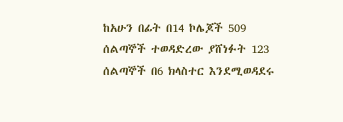ከአሁን በፊት በ14 ኮሌጆች 509 ሰልጣኞች ተወዳድረው ያሸነፉት 123 ሰልጣኞች በ6 ክላስተር እንደሚወዳደሩ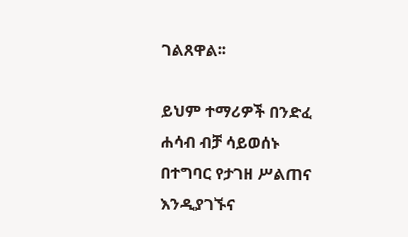ገልጸዋል፡፡

ይህም ተማሪዎች በንድፈ ሐሳብ ብቻ ሳይወሰኑ በተግባር የታገዘ ሥልጠና እንዲያገኙና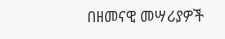በዘመናዊ መሣሪያዎች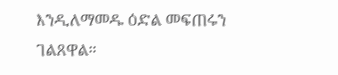እንዲለማመዱ ዕድል መፍጠሩን ገልጸዋል።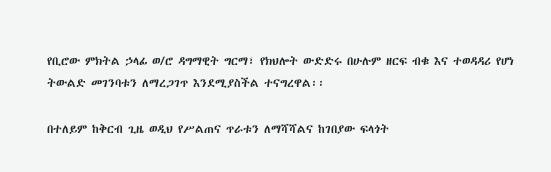የቢሮው ምክትል ኃላፊ ወ/ሮ ዳግማዊት ግርማ፣ የክህሎት ውድድሩ በሁሉም ዘርፍ ብቁ እና ተወዳዳሪ የሆነ ትውልድ መገንባቱን ለማረጋገጥ እንደሚያስችል ተናግረዋል፡፡

በተለይም ከቅርብ ጊዜ ወዲህ የሥልጠና ጥራቱን ለማሻሻልና ከገበያው ፍላጎት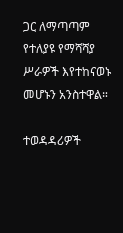ጋር ለማጣጣም የተለያዩ የማሻሻያ ሥራዎች እየተከናወኑ መሆኑን አንስተዋል።

ተወዳዳሪዎች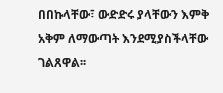በበኩላቸው፣ ውድድሩ ያላቸውን እምቅ አቅም ለማውጣት እንደሚያስችላቸው ገልጸዋል፡፡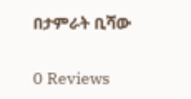በታምራት ቢሻው

0 Reviews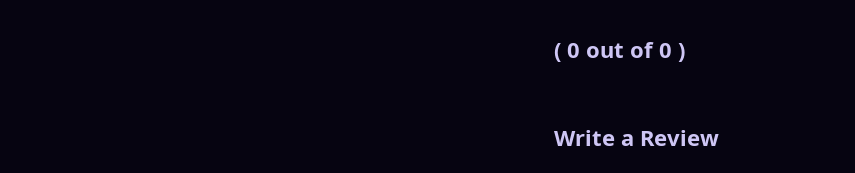( 0 out of 0 )

Write a Review